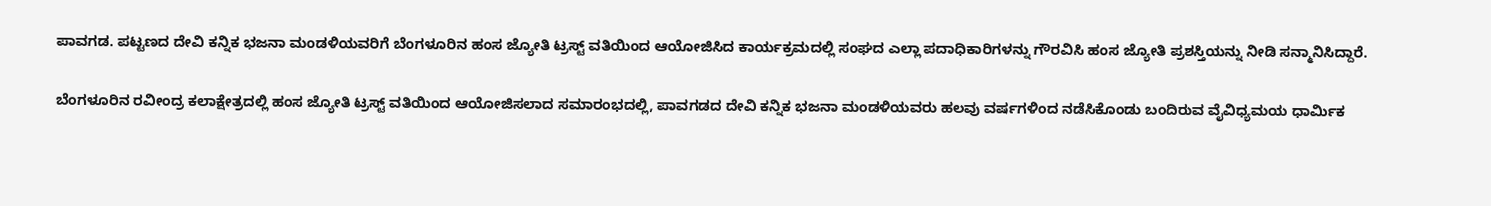ಪಾವಗಡ. ಪಟ್ಟಣದ ದೇವಿ ಕನ್ನಿಕ ಭಜನಾ ಮಂಡಳಿಯವರಿಗೆ ಬೆಂಗಳೂರಿನ ಹಂಸ ಜ್ಯೋತಿ ಟ್ರಸ್ಟ್ ವತಿಯಿಂದ ಆಯೋಜಿಸಿದ ಕಾರ್ಯಕ್ರಮದಲ್ಲಿ ಸಂಘದ ಎಲ್ಲಾ ಪದಾಧಿಕಾರಿಗಳನ್ನು ಗೌರವಿಸಿ ಹಂಸ ಜ್ಯೋತಿ ಪ್ರಶಸ್ತಿಯನ್ನು ನೀಡಿ ಸನ್ಮಾನಿಸಿದ್ದಾರೆ.

ಬೆಂಗಳೂರಿನ ರವೀಂದ್ರ ಕಲಾಕ್ಷೇತ್ರದಲ್ಲಿ ಹಂಸ ಜ್ಯೋತಿ ಟ್ರಸ್ಟ್ ವತಿಯಿಂದ ಆಯೋಜಿಸಲಾದ ಸಮಾರಂಭದಲ್ಲಿ, ಪಾವಗಡದ ದೇವಿ ಕನ್ನಿಕ ಭಜನಾ ಮಂಡಳಿಯವರು ಹಲವು ವರ್ಷಗಳಿಂದ ನಡೆಸಿಕೊಂಡು ಬಂದಿರುವ ವೈವಿಧ್ಯಮಯ ಧಾರ್ಮಿಕ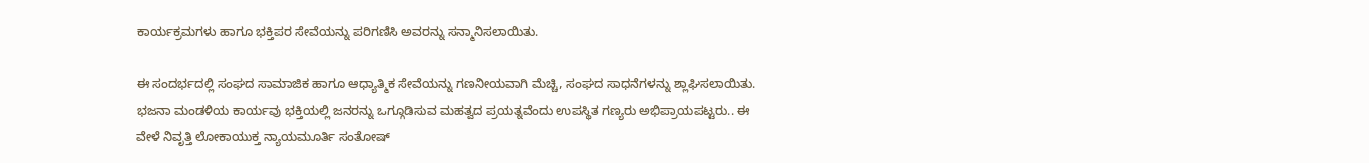ಕಾರ್ಯಕ್ರಮಗಳು ಹಾಗೂ ಭಕ್ತಿಪರ ಸೇವೆಯನ್ನು ಪರಿಗಣಿಸಿ ಅವರನ್ನು ಸನ್ಮಾನಿಸಲಾಯಿತು.

ಈ ಸಂದರ್ಭದಲ್ಲಿ ಸಂಘದ ಸಾಮಾಜಿಕ ಹಾಗೂ ಆಧ್ಯಾತ್ಮಿಕ ಸೇವೆಯನ್ನು ಗಣನೀಯವಾಗಿ ಮೆಚ್ಚಿ, ಸಂಘದ ಸಾಧನೆಗಳನ್ನು ಶ್ಲಾಘಿಸಲಾಯಿತು. ಭಜನಾ ಮಂಡಳಿಯ ಕಾರ್ಯವು ಭಕ್ತಿಯಲ್ಲಿ ಜನರನ್ನು ಒಗ್ಗೂಡಿಸುವ ಮಹತ್ವದ ಪ್ರಯತ್ನವೆಂದು ಉಪಸ್ಥಿತ ಗಣ್ಯರು ಅಭಿಪ್ರಾಯಪಟ್ಟರು.. ಈ ವೇಳೆ ನಿವೃತ್ತಿ ಲೋಕಾಯುಕ್ತ ನ್ಯಾಯಮೂರ್ತಿ ಸಂತೋಷ್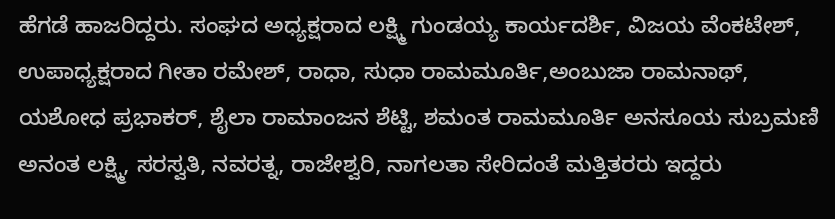ಹೆಗಡೆ ಹಾಜರಿದ್ದರು. ಸಂಘದ ಅಧ್ಯಕ್ಷರಾದ ಲಕ್ಷ್ಮಿ ಗುಂಡಯ್ಯ ಕಾರ್ಯದರ್ಶಿ, ವಿಜಯ ವೆಂಕಟೇಶ್, ಉಪಾಧ್ಯಕ್ಷರಾದ ಗೀತಾ ರಮೇಶ್, ರಾಧಾ, ಸುಧಾ ರಾಮಮೂರ್ತಿ,ಅಂಬುಜಾ ರಾಮನಾಥ್, ಯಶೋಧ ಪ್ರಭಾಕರ್, ಶೈಲಾ ರಾಮಾಂಜನ ಶೆಟ್ಟಿ, ಶಮಂತ ರಾಮಮೂರ್ತಿ ಅನಸೂಯ ಸುಬ್ರಮಣಿ ಅನಂತ ಲಕ್ಷ್ಮಿ, ಸರಸ್ವತಿ, ನವರತ್ನ, ರಾಜೇಶ್ವರಿ, ನಾಗಲತಾ ಸೇರಿದಂತೆ ಮತ್ತಿತರರು ಇದ್ದರು